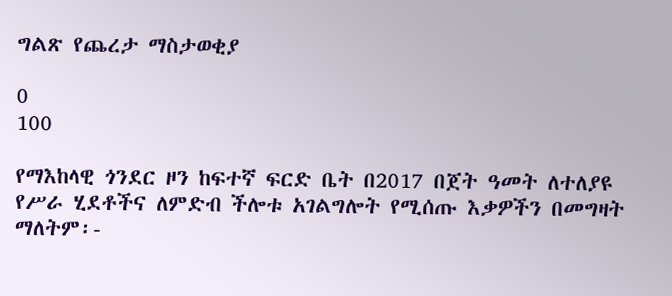ግልጽ የጨረታ ማስታወቂያ

0
100

የማእከላዊ ጎንደር ዞን ከፍተኛ ፍርድ ቤት በ2017 በጀት ዓመት ለተለያዩ የሥራ ሂደቶችና ለምድብ ችሎቱ አገልግሎት የሚሰጡ እቃዎችን በመግዛት ማለትም፡-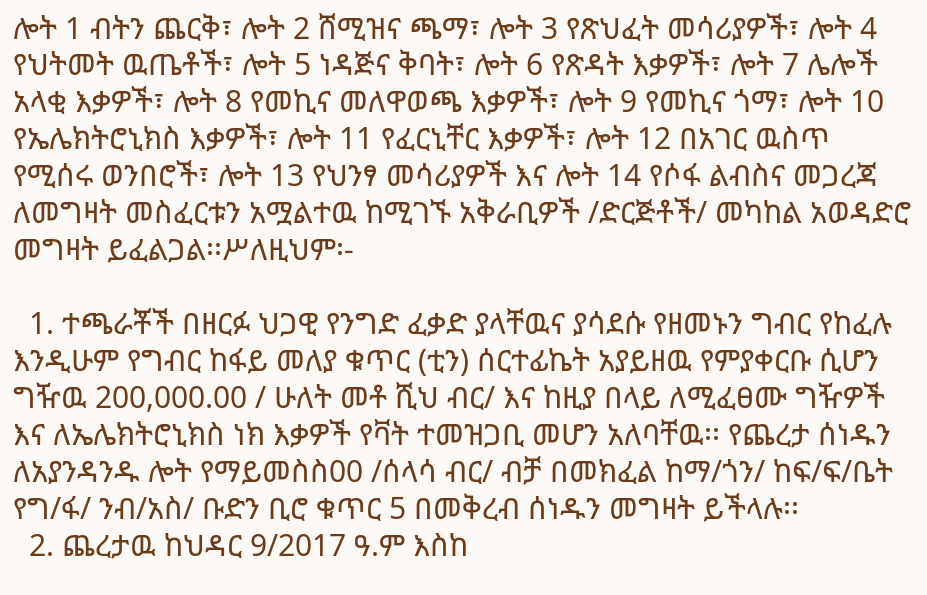ሎት 1 ብትን ጨርቅ፣ ሎት 2 ሸሚዝና ጫማ፣ ሎት 3 የጽህፈት መሳሪያዎች፣ ሎት 4 የህትመት ዉጤቶች፣ ሎት 5 ነዳጅና ቅባት፣ ሎት 6 የጽዳት እቃዎች፣ ሎት 7 ሌሎች አላቂ እቃዎች፣ ሎት 8 የመኪና መለዋወጫ እቃዎች፣ ሎት 9 የመኪና ጎማ፣ ሎት 10 የኤሌክትሮኒክስ እቃዎች፣ ሎት 11 የፈርኒቸር እቃዎች፣ ሎት 12 በአገር ዉስጥ የሚሰሩ ወንበሮች፣ ሎት 13 የህንፃ መሳሪያዎች እና ሎት 14 የሶፋ ልብስና መጋረጃ ለመግዛት መስፈርቱን አሟልተዉ ከሚገኙ አቅራቢዎች /ድርጅቶች/ መካከል አወዳድሮ መግዛት ይፈልጋል፡፡ሥለዚህም፡-

  1. ተጫራቾች በዘርፉ ህጋዊ የንግድ ፈቃድ ያላቸዉና ያሳደሱ የዘመኑን ግብር የከፈሉ እንዲሁም የግብር ከፋይ መለያ ቁጥር (ቲን) ሰርተፊኬት አያይዘዉ የምያቀርቡ ሲሆን ግዥዉ 200,000.00 / ሁለት መቶ ሺህ ብር/ እና ከዚያ በላይ ለሚፈፀሙ ግዥዎች እና ለኤሌክትሮኒክስ ነክ እቃዎች የቫት ተመዝጋቢ መሆን አለባቸዉ፡፡ የጨረታ ሰነዱን ለአያንዳንዱ ሎት የማይመስስ00 /ሰላሳ ብር/ ብቻ በመክፈል ከማ/ጎን/ ከፍ/ፍ/ቤት የግ/ፋ/ ንብ/አስ/ ቡድን ቢሮ ቁጥር 5 በመቅረብ ሰነዱን መግዛት ይችላሉ፡፡
  2. ጨረታዉ ከህዳር 9/2017 ዓ.ም እስከ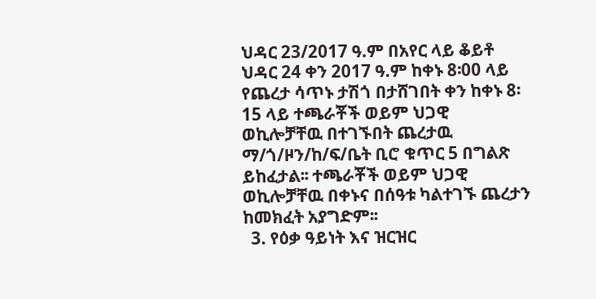ህዳር 23/2017 ዓ.ም በአየር ላይ ቆይቶ ህዳር 24 ቀን 2017 ዓ.ም ከቀኑ 8፡00 ላይ የጨረታ ሳጥኑ ታሽጎ በታሸገበት ቀን ከቀኑ 8፡15 ላይ ተጫራቾች ወይም ህጋዊ ወኪሎቻቸዉ በተገኙበት ጨረታዉ ማ/ጎ/ዞን/ከ/ፍ/ቤት ቢሮ ቁጥር 5 በግልጽ ይከፈታል፡፡ ተጫራቾች ወይም ህጋዊ ወኪሎቻቸዉ በቀኑና በሰዓቱ ካልተገኙ ጨረታን ከመክፈት አያግድም፡፡
  3. የዕቃ ዓይነት እና ዝርዝር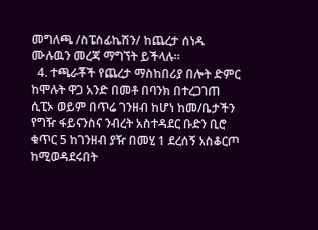መግለጫ /ስፔስፊኬሽን/ ከጨረታ ሰነዱ ሙሉዉን መረጃ ማግኘት ይችላሉ፡፡
  4. ተጫራቾች የጨረታ ማስከበሪያ በሎት ድምር ከሞሉት ዋጋ አንድ በመቶ በባንክ በተረጋገጠ ሲፒኦ ወይም በጥሬ ገንዘብ ከሆነ ከመ/ቤታችን የግዥ ፋይናንስና ንብረት አስተዳደር ቡድን ቢሮ ቁጥር 5 ከገንዘብ ያዥ በመሂ 1 ደረሰኝ አስቆርጦ ከሚወዳደሩበት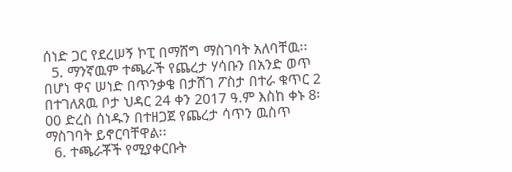ሰነድ ጋር የደረሠኝ ኮፒ በማሸግ ማስገባት አለባቸዉ፡፡
  5. ማንኛዉም ተጫራች የጨረታ ሃሳቡን በአንድ ወጥ በሆነ ዋና ሠነድ በጥንቃቄ በታሸገ ፖስታ በተራ ቁጥር 2 በተገለጸዉ ቦታ ህዳር 24 ቀን 2017 ዓ.ም እስከ ቀኑ 8፡00 ድረስ ሰነዱን በተዘጋጀ የጨረታ ሳጥን ዉስጥ ማስገባት ይኖርባቸዋል፡፡
  6. ተጫራቾች የሚያቀርቡት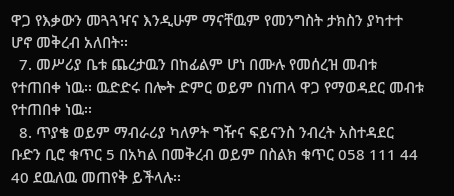ዋጋ የእቃውን መጓጓዣና እንዲሁም ማናቸዉም የመንግስት ታክስን ያካተተ ሆኖ መቅረብ አለበት፡፡
  7. መሥሪያ ቤቱ ጨረታዉን በከፊልም ሆነ በሙሉ የመሰረዝ መብቱ የተጠበቀ ነዉ፡፡ ዉድድሩ በሎት ድምር ወይም በነጠላ ዋጋ የማወዳደር መብቱ የተጠበቀ ነዉ፡፡
  8. ጥያቄ ወይም ማብራሪያ ካለዎት ግዥና ፍይናንስ ንብረት አስተዳደር ቡድን ቢሮ ቁጥር 5 በአካል በመቅረብ ወይም በስልክ ቁጥር 058 111 44 40 ደዉለዉ መጠየቅ ይችላሉ፡፡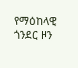የማዕከላዊ ጎንደር ዞን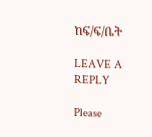ከፍ/ፍ/ቤት

LEAVE A REPLY

Please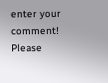enter your comment!
Please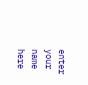enter your name here